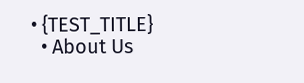• {TEST_TITLE}
  • About Us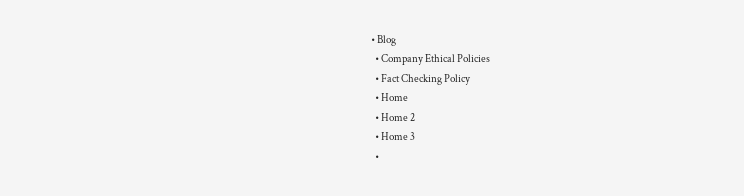• Blog
  • Company Ethical Policies
  • Fact Checking Policy
  • Home
  • Home 2
  • Home 3
  •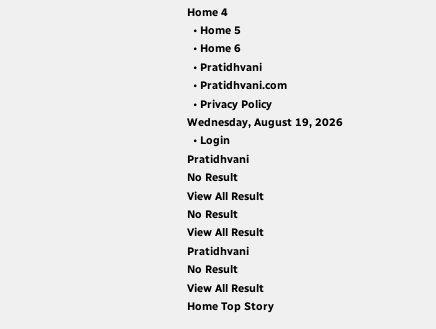Home 4
  • Home 5
  • Home 6
  • Pratidhvani
  • Pratidhvani.com
  • Privacy Policy
Wednesday, August 19, 2026
  • Login
Pratidhvani
No Result
View All Result
No Result
View All Result
Pratidhvani
No Result
View All Result
Home Top Story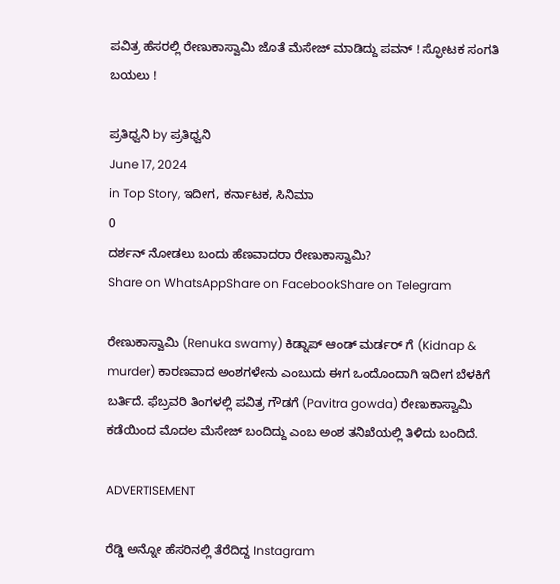ಪವಿತ್ರ ಹೆಸರಲ್ಲಿ ರೇಣುಕಾಸ್ವಾಮಿ ಜೊತೆ ಮೆಸೇಜ್ ಮಾಡಿದ್ದು ಪವನ್ ! ಸ್ಫೋಟಕ ಸಂಗತಿ ಬಯಲು !

ಪ್ರತಿಧ್ವನಿ by ಪ್ರತಿಧ್ವನಿ
June 17, 2024
in Top Story, ಇದೀಗ, ಕರ್ನಾಟಕ, ಸಿನಿಮಾ
0
ದರ್ಶನ್ ನೋಡಲು ಬಂದು ಹೆಣವಾದರಾ ರೇಣುಕಾಸ್ವಾಮಿ?
Share on WhatsAppShare on FacebookShare on Telegram

ರೇಣುಕಾಸ್ವಾಮಿ (Renuka swamy) ಕಿಡ್ನಾಪ್ ಆಂಡ್ ಮರ್ಡರ್ ಗೆ (Kidnap & murder) ಕಾರಣವಾದ ಅಂಶಗಳೇನು ಎಂಬುದು ಈಗ ಒಂದೊಂದಾಗಿ ಇದೀಗ ಬೆಳಕಿಗೆ ಬರ್ತಿದೆ. ಫೆಬ್ರವರಿ ತಿಂಗಳಲ್ಲಿ ಪವಿತ್ರ ಗೌಡಗೆ (Pavitra gowda) ರೇಣುಕಾಸ್ವಾಮಿ ಕಡೆಯಿಂದ ಮೊದಲ ಮೆಸೇಜ್ ಬಂದಿದ್ದು ಎಂಬ ಅಂಶ ತನಿಖೆಯಲ್ಲಿ ತಿಳಿದು ಬಂದಿದೆ.

ADVERTISEMENT

ರೆಡ್ಡಿ ಅನ್ನೋ ಹೆಸರಿನಲ್ಲಿ ತೆರೆದಿದ್ದ Instagram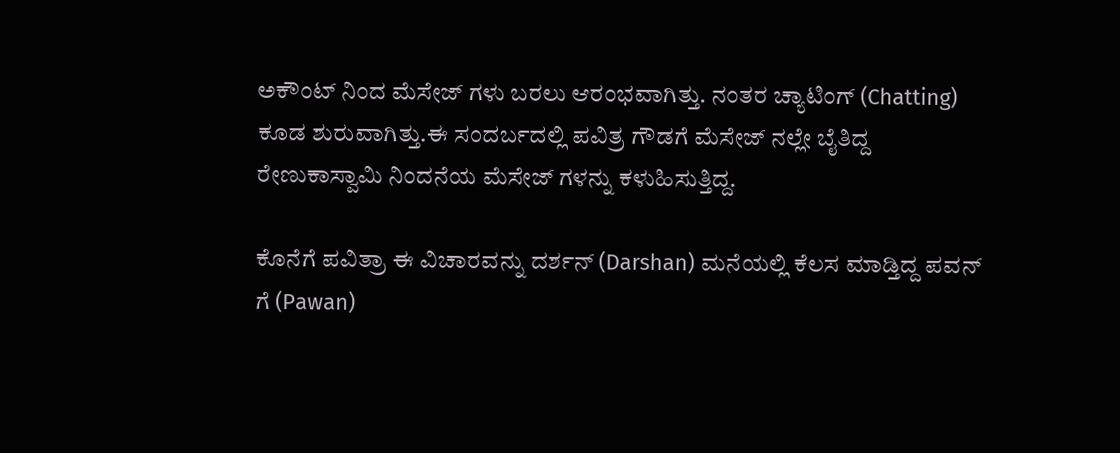ಅಕೌಂಟ್ ನಿಂದ ಮೆಸೇಜ್ ಗಳು ಬರಲು ಆರಂಭವಾಗಿತ್ತು. ನಂತರ ಚ್ಯಾಟಿಂಗ್ (Chatting) ಕೂಡ ಶುರುವಾಗಿತ್ತು.ಈ ಸಂದರ್ಬದಲ್ಲಿ ಪವಿತ್ರ ಗೌಡಗೆ ಮೆಸೇಜ್ ನಲ್ಲೇ ಬೈತಿದ್ದ ರೇಣುಕಾಸ್ವಾಮಿ ನಿಂದನೆಯ ಮೆಸೇಜ್ ಗಳನ್ನು ಕಳುಹಿಸುತ್ತಿದ್ದ.

ಕೊನೆಗೆ ಪವಿತ್ರಾ ಈ ವಿಚಾರವನ್ನು ದರ್ಶನ್ (Darshan) ಮನೆಯಲ್ಲಿ ಕೆಲಸ ಮಾಡ್ತಿದ್ದ ಪವನ್ ಗೆ (Pawan)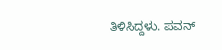ತಿಳಿಸಿದ್ದಳು. ಪವನ್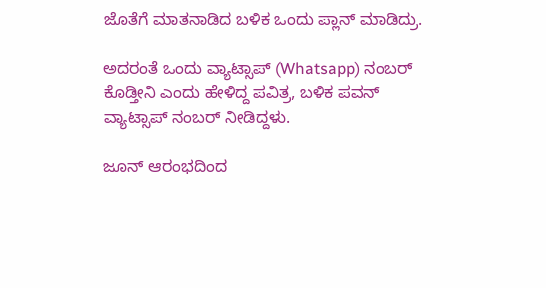ಜೊತೆಗೆ ಮಾತನಾಡಿದ ಬಳಿಕ ಒಂದು ಪ್ಲಾನ್ ಮಾಡಿದ್ರು.

ಅದರಂತೆ ಒಂದು ವ್ಯಾಟ್ಸಾಪ್ (Whatsapp) ನಂಬರ್ ಕೊಡ್ತೀನಿ ಎಂದು ಹೇಳಿದ್ದ ಪವಿತ್ರ, ಬಳಿಕ ಪವನ್ ವ್ಯಾಟ್ಸಾಪ್ ನಂಬರ್ ನೀಡಿದ್ದಳು.

ಜೂನ್ ಆರಂಭದಿಂದ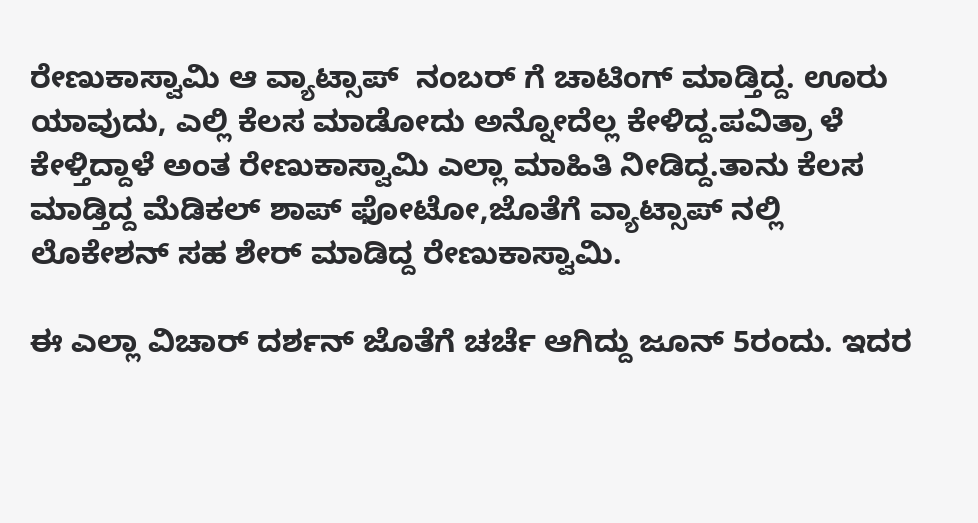ರೇಣುಕಾಸ್ವಾಮಿ ಆ ವ್ಯಾಟ್ಸಾಪ್  ನಂಬರ್ ಗೆ ಚಾಟಿಂಗ್ ಮಾಡ್ತಿದ್ದ. ಊರು ಯಾವುದು, ಎಲ್ಲಿ ಕೆಲಸ ಮಾಡೋದು ಅನ್ನೋದೆಲ್ಲ ಕೇಳಿದ್ದ.ಪವಿತ್ರಾ ಳೆ ಕೇಳ್ತಿದ್ದಾಳೆ ಅಂತ ರೇಣುಕಾಸ್ವಾಮಿ ಎಲ್ಲಾ ಮಾಹಿತಿ ನೀಡಿದ್ದ.ತಾನು ಕೆಲಸ ಮಾಡ್ತಿದ್ದ ಮೆಡಿಕಲ್ ಶಾಪ್ ಫೋಟೋ,ಜೊತೆಗೆ ವ್ಯಾಟ್ಸಾಪ್ ನಲ್ಲಿ ಲೊಕೇಶನ್ ಸಹ ಶೇರ್ ಮಾಡಿದ್ದ ರೇಣುಕಾಸ್ವಾಮಿ.

ಈ ಎಲ್ಲಾ ವಿಚಾರ್ ದರ್ಶನ್ ಜೊತೆಗೆ ಚರ್ಚೆ ಆಗಿದ್ದು ಜೂನ್ 5ರಂದು. ಇದರ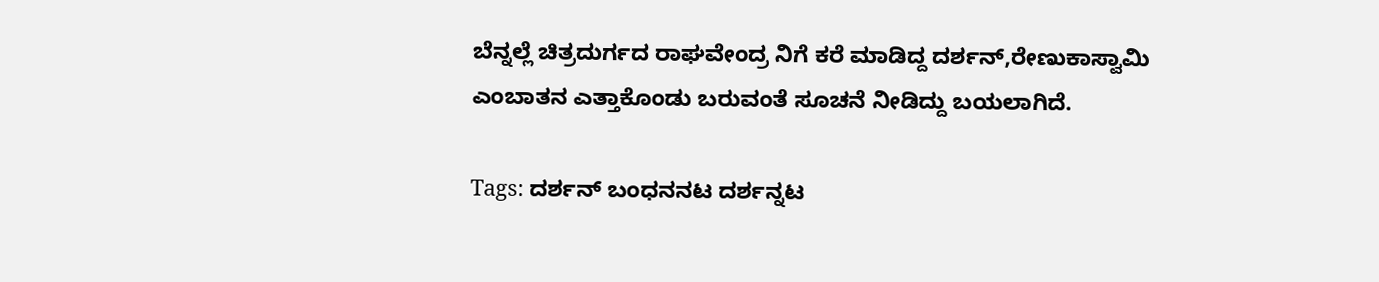ಬೆನ್ನಲ್ಲೆ ಚಿತ್ರದುರ್ಗದ ರಾಘವೇಂದ್ರ ನಿಗೆ ಕರೆ ಮಾಡಿದ್ದ ದರ್ಶನ್,ರೇಣುಕಾಸ್ವಾಮಿ ಎಂಬಾತನ ಎತ್ತಾಕೊಂಡು ಬರುವಂತೆ ಸೂಚನೆ ನೀಡಿದ್ದು ಬಯಲಾಗಿದೆ.

Tags: ದರ್ಶನ್ ಬಂಧನನಟ ದರ್ಶನ್ನಟ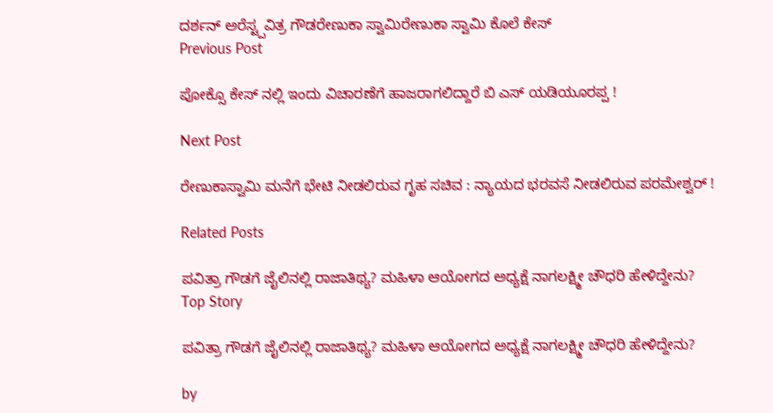ದರ್ಶನ್ ಅರೆಸ್ಟ್ಪವಿತ್ರ ಗೌಡರೇಣುಕಾ ಸ್ವಾಮಿರೇಣುಕಾ ಸ್ವಾಮಿ ಕೊಲೆ ಕೇಸ್
Previous Post

ಪೋಕ್ಸೊ ಕೇಸ್ ನಲ್ಲಿ ಇಂದು ವಿಚಾರಣೆಗೆ ಹಾಜರಾಗಲಿದ್ದಾರೆ ಬಿ ಎಸ್ ಯಡಿಯೂರಪ್ಪ !

Next Post

ರೇಣುಕಾಸ್ವಾಮಿ ಮನೆಗೆ ಭೇಟಿ ನೀಡಲಿರುವ ಗೃಹ ಸಚಿವ : ನ್ಯಾಯದ ಭರವಸೆ ನೀಡಲಿರುವ ಪರಮೇಶ್ವರ್ !

Related Posts

ಪವಿತ್ರಾ ಗೌಡಗೆ ಜೈಲಿನಲ್ಲಿ ರಾಜಾತಿಥ್ಯ? ಮಹಿಳಾ ಆಯೋಗದ ಅಧ್ಯಕ್ಷೆ ನಾಗಲಕ್ಷ್ಮೀ ಚೌಧರಿ ಹೇಳಿದ್ದೇನು?
Top Story

ಪವಿತ್ರಾ ಗೌಡಗೆ ಜೈಲಿನಲ್ಲಿ ರಾಜಾತಿಥ್ಯ? ಮಹಿಳಾ ಆಯೋಗದ ಅಧ್ಯಕ್ಷೆ ನಾಗಲಕ್ಷ್ಮೀ ಚೌಧರಿ ಹೇಳಿದ್ದೇನು?

by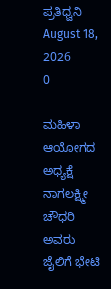ಪ್ರತಿಧ್ವನಿ
August 18, 2026
0

ಮಹಿಳಾ ಆಯೋಗದ ಅಧ್ಯಕ್ಷೆ ನಾಗಲಕ್ಷ್ಮೀ ಚೌಧರಿ ಅವರು ಜೈಲಿಗೆ ಭೇಟಿ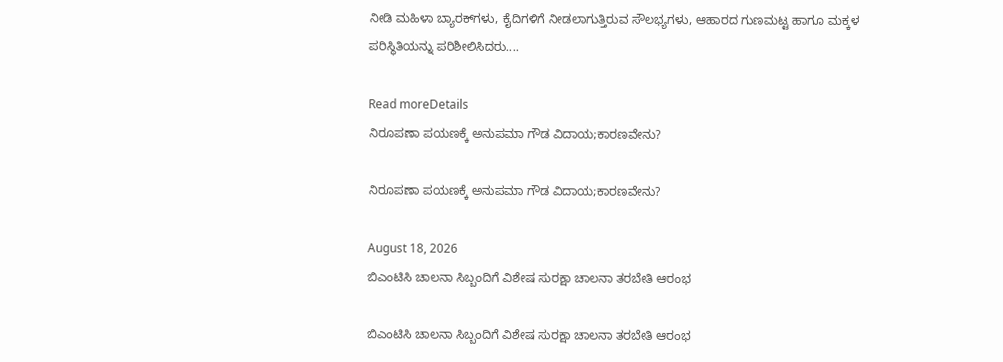ನೀಡಿ ಮಹಿಳಾ ಬ್ಯಾರಕ್‌ಗಳು, ಕೈದಿಗಳಿಗೆ ನೀಡಲಾಗುತ್ತಿರುವ ಸೌಲಭ್ಯಗಳು, ಆಹಾರದ ಗುಣಮಟ್ಟ ಹಾಗೂ ಮಕ್ಕಳ ಪರಿಸ್ಥಿತಿಯನ್ನು ಪರಿಶೀಲಿಸಿದರು....

Read moreDetails
ನಿರೂಪಣಾ ಪಯಣಕ್ಕೆ ಅನುಪಮಾ ಗೌಡ ವಿದಾಯ;ಕಾರಣವೇನು?

ನಿರೂಪಣಾ ಪಯಣಕ್ಕೆ ಅನುಪಮಾ ಗೌಡ ವಿದಾಯ;ಕಾರಣವೇನು?

August 18, 2026
ಬಿಎಂಟಿಸಿ ಚಾಲನಾ ಸಿಬ್ಬಂದಿಗೆ ವಿಶೇಷ ಸುರಕ್ಷಾ ಚಾಲನಾ ತರಬೇತಿ ಆರಂಭ

ಬಿಎಂಟಿಸಿ ಚಾಲನಾ ಸಿಬ್ಬಂದಿಗೆ ವಿಶೇಷ ಸುರಕ್ಷಾ ಚಾಲನಾ ತರಬೇತಿ ಆರಂಭ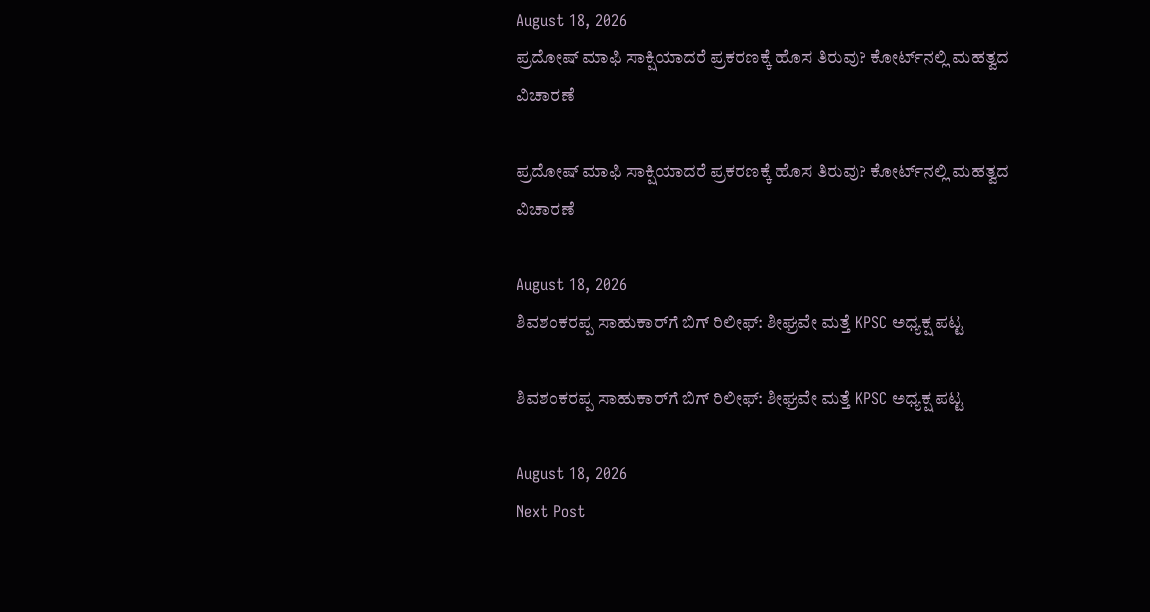August 18, 2026
ಪ್ರದೋಷ್ ಮಾಫಿ ಸಾಕ್ಷಿಯಾದರೆ ಪ್ರಕರಣಕ್ಕೆ ಹೊಸ ತಿರುವು? ಕೋರ್ಟ್‌ನಲ್ಲಿ ಮಹತ್ವದ ವಿಚಾರಣೆ

ಪ್ರದೋಷ್ ಮಾಫಿ ಸಾಕ್ಷಿಯಾದರೆ ಪ್ರಕರಣಕ್ಕೆ ಹೊಸ ತಿರುವು? ಕೋರ್ಟ್‌ನಲ್ಲಿ ಮಹತ್ವದ ವಿಚಾರಣೆ

August 18, 2026
ಶಿವಶಂಕರಪ್ಪ ಸಾಹುಕಾರ್‌ಗೆ ಬಿಗ್‌ ರಿಲೀಫ್‌: ಶೀಘ್ರವೇ ಮತ್ತೆ KPSC ಅಧ್ಯಕ್ಷ ಪಟ್ಟ

ಶಿವಶಂಕರಪ್ಪ ಸಾಹುಕಾರ್‌ಗೆ ಬಿಗ್‌ ರಿಲೀಫ್‌: ಶೀಘ್ರವೇ ಮತ್ತೆ KPSC ಅಧ್ಯಕ್ಷ ಪಟ್ಟ

August 18, 2026
Next Post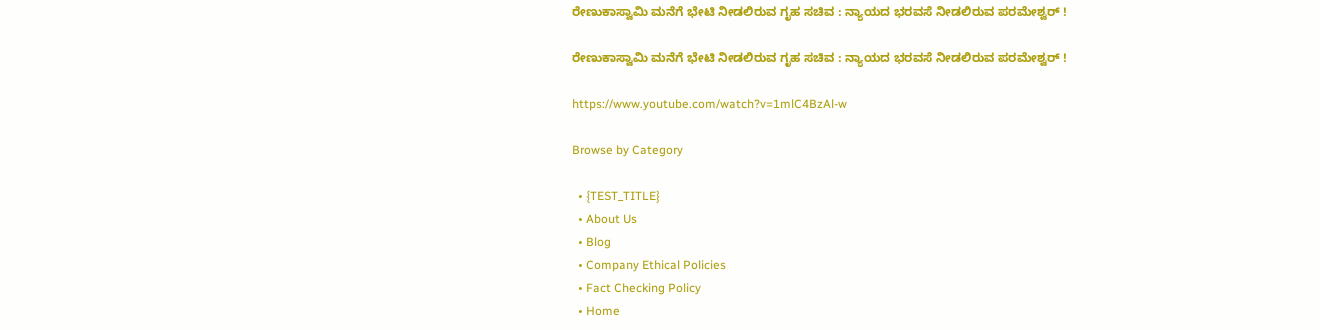ರೇಣುಕಾಸ್ವಾಮಿ ಮನೆಗೆ ಭೇಟಿ ನೀಡಲಿರುವ ಗೃಹ ಸಚಿವ : ನ್ಯಾಯದ ಭರವಸೆ ನೀಡಲಿರುವ ಪರಮೇಶ್ವರ್ !

ರೇಣುಕಾಸ್ವಾಮಿ ಮನೆಗೆ ಭೇಟಿ ನೀಡಲಿರುವ ಗೃಹ ಸಚಿವ : ನ್ಯಾಯದ ಭರವಸೆ ನೀಡಲಿರುವ ಪರಮೇಶ್ವರ್ !

https://www.youtube.com/watch?v=1mlC4BzAl-w

Browse by Category

  • {TEST_TITLE}
  • About Us
  • Blog
  • Company Ethical Policies
  • Fact Checking Policy
  • Home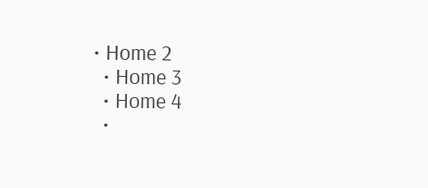• Home 2
  • Home 3
  • Home 4
  •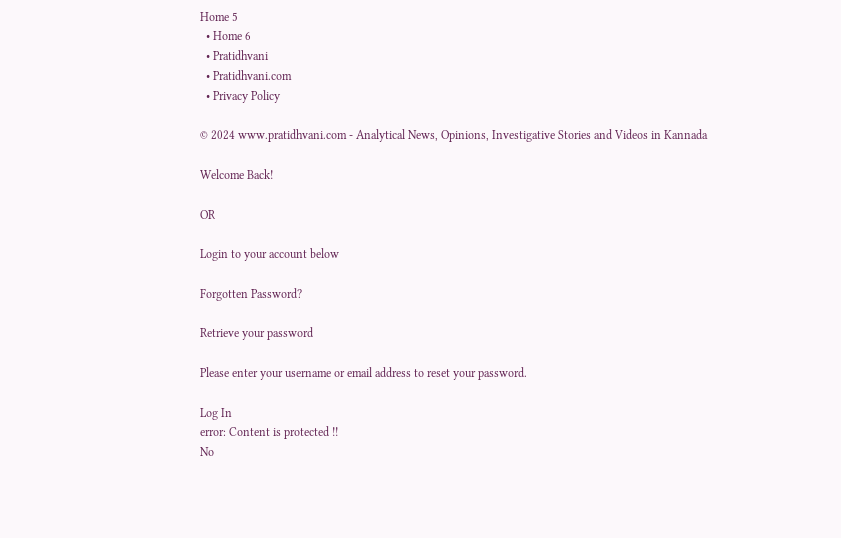Home 5
  • Home 6
  • Pratidhvani
  • Pratidhvani.com
  • Privacy Policy

© 2024 www.pratidhvani.com - Analytical News, Opinions, Investigative Stories and Videos in Kannada

Welcome Back!

OR

Login to your account below

Forgotten Password?

Retrieve your password

Please enter your username or email address to reset your password.

Log In
error: Content is protected !!
No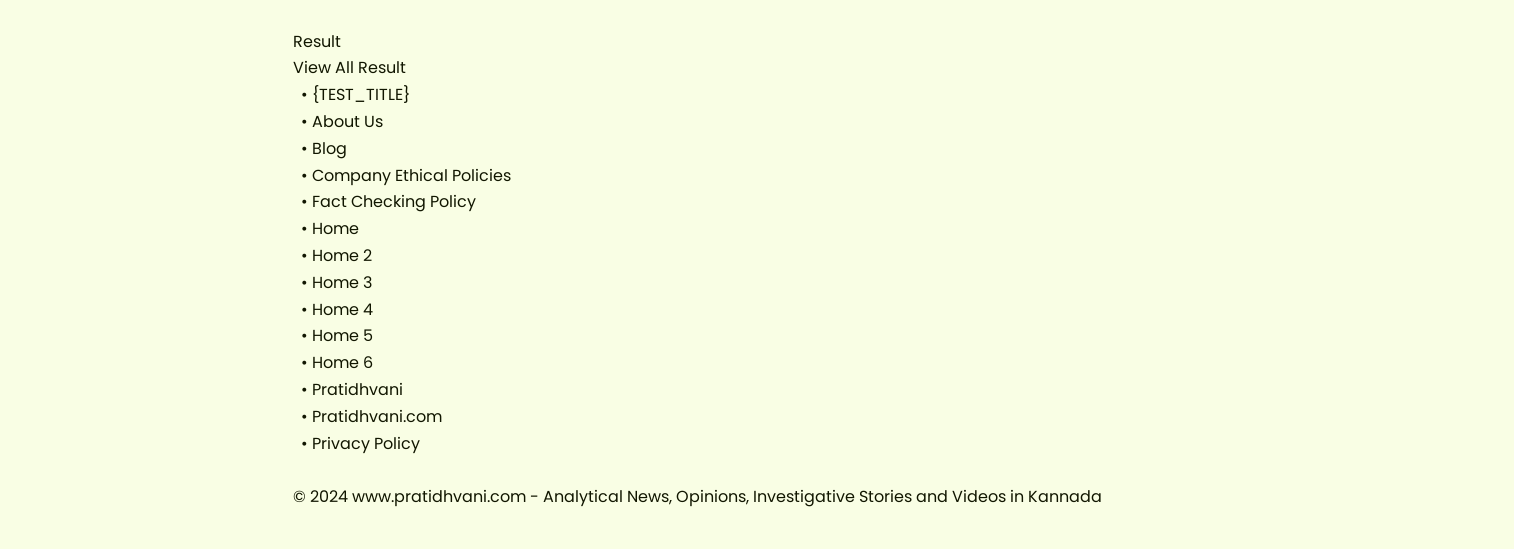Result
View All Result
  • {TEST_TITLE}
  • About Us
  • Blog
  • Company Ethical Policies
  • Fact Checking Policy
  • Home
  • Home 2
  • Home 3
  • Home 4
  • Home 5
  • Home 6
  • Pratidhvani
  • Pratidhvani.com
  • Privacy Policy

© 2024 www.pratidhvani.com - Analytical News, Opinions, Investigative Stories and Videos in Kannada